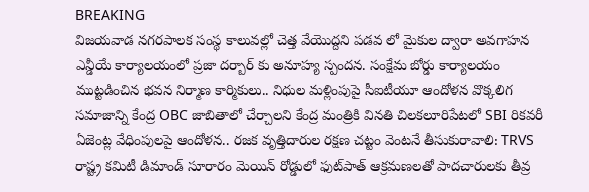BREAKING
విజయవాడ నగరపాలక సంస్థ కాలువల్లో చెత్త వేయొద్దని పడవ లో మైకుల ద్వారా అవగాహన ఎన్డీయే కార్యాలయంలో ప్రజా దర్బార్ కు అనూహ్య స్పందన. సంక్షేమ బోర్డు కార్యాలయం ముట్టడించిన భవన నిర్మాణ కార్మికులు.. నిధుల మళ్లింపుపై సీఐటీయూ ఆందోళన వొక్కలిగ సమాజాన్ని కేంద్ర OBC జాబితాలో చేర్చాలని కేంద్ర మంత్రికి వినతి చిలకలూరిపేటలో SBI రికవరీ ఏజెంట్ల వేధింపులపై ఆందోళన.. రజక వృత్తిదారుల రక్షణ చట్టం వెంటనే తీసుకురావాలి: TRVS రాష్ట్ర కమిటీ డిమాండ్ సూరారం మెయిన్ రోడ్డులో ఫుట్‌పాత్ ఆక్రమణలతో పాదచారులకు తీవ్ర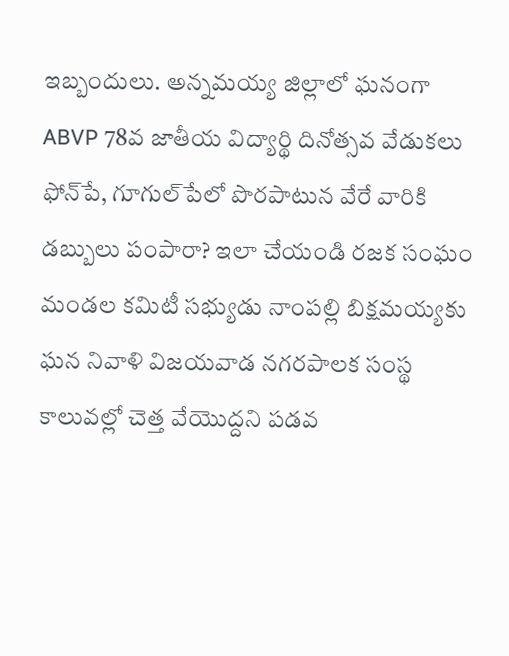ఇబ్బందులు. అన్నమయ్య జిల్లాలో ఘనంగా ABVP 78వ జాతీయ విద్యార్థి దినోత్సవ వేడుకలు ఫోన్‌పే, గూగుల్‌పేలో పొరపాటున వేరే వారికి డబ్బులు పంపారా? ఇలా చేయండి రజక సంఘం మండల కమిటీ సభ్యుడు నాంపల్లి బిక్షమయ్యకు ఘన నివాళి విజయవాడ నగరపాలక సంస్థ కాలువల్లో చెత్త వేయొద్దని పడవ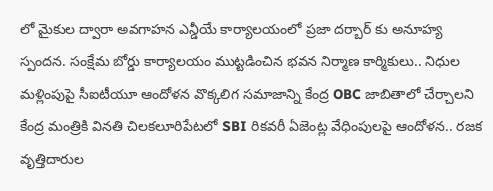లో మైకుల ద్వారా అవగాహన ఎన్డీయే కార్యాలయంలో ప్రజా దర్బార్ కు అనూహ్య స్పందన. సంక్షేమ బోర్డు కార్యాలయం ముట్టడించిన భవన నిర్మాణ కార్మికులు.. నిధుల మళ్లింపుపై సీఐటీయూ ఆందోళన వొక్కలిగ సమాజాన్ని కేంద్ర OBC జాబితాలో చేర్చాలని కేంద్ర మంత్రికి వినతి చిలకలూరిపేటలో SBI రికవరీ ఏజెంట్ల వేధింపులపై ఆందోళన.. రజక వృత్తిదారుల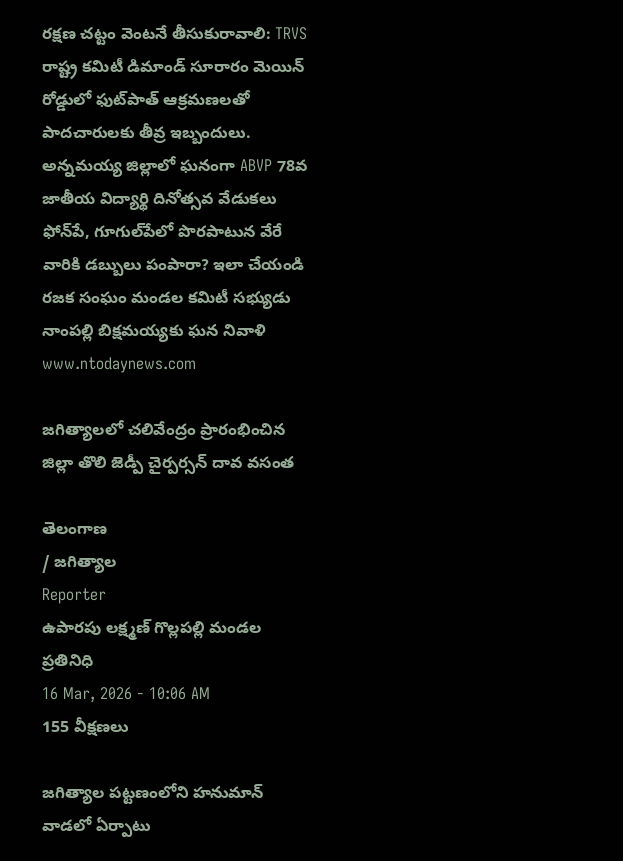రక్షణ చట్టం వెంటనే తీసుకురావాలి: TRVS రాష్ట్ర కమిటీ డిమాండ్ సూరారం మెయిన్ రోడ్డులో ఫుట్‌పాత్ ఆక్రమణలతో పాదచారులకు తీవ్ర ఇబ్బందులు. అన్నమయ్య జిల్లాలో ఘనంగా ABVP 78వ జాతీయ విద్యార్థి దినోత్సవ వేడుకలు ఫోన్‌పే, గూగుల్‌పేలో పొరపాటున వేరే వారికి డబ్బులు పంపారా? ఇలా చేయండి రజక సంఘం మండల కమిటీ సభ్యుడు నాంపల్లి బిక్షమయ్యకు ఘన నివాళి
www.ntodaynews.com

జగిత్యాలలో చలివేంద్రం ప్రారంభించిన జిల్లా తొలి జెడ్పీ చైర్పర్సన్ దావ వసంత

తెలంగాణ
/ జగిత్యాల
Reporter
ఉపారపు లక్ష్మణ్ గొల్లపల్లి మండల ప్రతినిధి
16 Mar, 2026 - 10:06 AM
155 వీక్షణలు

జగిత్యాల పట్టణంలోని హనుమాన్ వాడలో ఏర్పాటు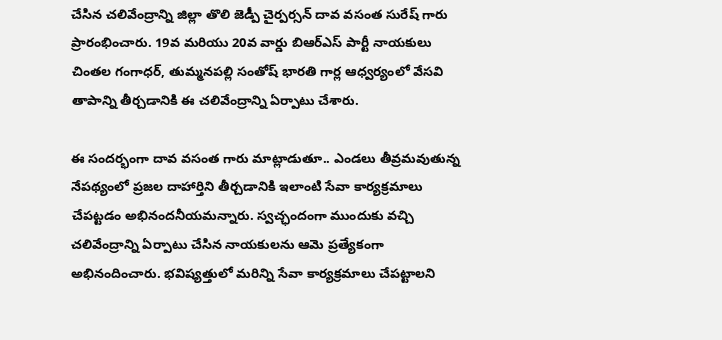చేసిన చలివేంద్రాన్ని జిల్లా తొలి జెడ్పీ చైర్పర్సన్ దావ వసంత సురేష్ గారు ప్రారంభించారు. 19వ మరియు 20వ వార్డు బిఆర్ఎస్ పార్టీ నాయకులు చింతల గంగాధర్, తుమ్మనపల్లి సంతోష్ భారతి గార్ల ఆధ్వర్యంలో వేసవి తాపాన్ని తీర్చడానికి ఈ చలివేంద్రాన్ని ఏర్పాటు చేశారు.

ఈ సందర్భంగా దావ వసంత గారు మాట్లాడుతూ.. ఎండలు తీవ్రమవుతున్న నేపథ్యంలో ప్రజల దాహార్తిని తీర్చడానికి ఇలాంటి సేవా కార్యక్రమాలు చేపట్టడం అభినందనీయమన్నారు. స్వచ్ఛందంగా ముందుకు వచ్చి చలివేంద్రాన్ని ఏర్పాటు చేసిన నాయకులను ఆమె ప్రత్యేకంగా అభినందించారు. భవిష్యత్తులో మరిన్ని సేవా కార్యక్రమాలు చేపట్టాలని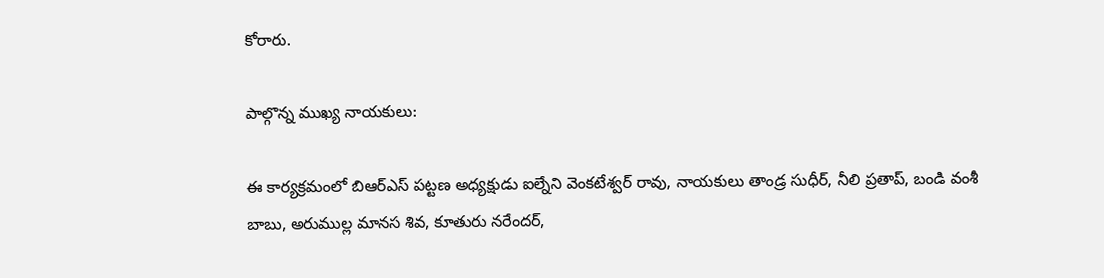కోరారు.

పాల్గొన్న ముఖ్య నాయకులు:

ఈ కార్యక్రమంలో బిఆర్ఎస్ పట్టణ అధ్యక్షుడు ఐల్నేని వెంకటేశ్వర్ రావు, నాయకులు తాండ్ర సుధీర్, నీలి ప్రతాప్, బండి వంశీ బాబు, అరుముల్ల మానస శివ, కూతురు నరేందర్,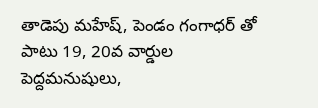తాడెపు మహేష్, పెండం గంగాధర్ తో పాటు 19, 20వ వార్డుల పెద్దమనుషులు,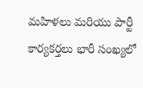మహిళలు మరియు పార్టీ కార్యకర్తలు భారీ సంఖ్యలో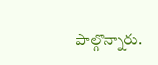పాల్గొన్నారు.